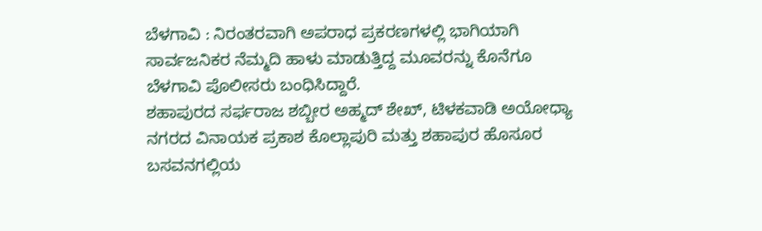ಬೆಳಗಾವಿ : ನಿರಂತರವಾಗಿ ಅಪರಾಧ ಪ್ರಕರಣಗಳಲ್ಲಿ ಭಾಗಿಯಾಗಿ ಸಾರ್ವಜನಿಕರ ನೆಮ್ಮದಿ ಹಾಳು ಮಾಡುತ್ತಿದ್ದ ಮೂವರನ್ನು ಕೊನೆಗೂ ಬೆಳಗಾವಿ ಪೊಲೀಸರು ಬಂಧಿಸಿದ್ದಾರೆ.
ಶಹಾಪುರದ ಸರ್ಫರಾಜ ಶಬ್ಬೀರ ಅಹ್ಮದ್ ಶೇಖ್, ಟಿಳಕವಾಡಿ ಅಯೋಧ್ಯಾ ನಗರದ ವಿನಾಯಕ ಪ್ರಕಾಶ ಕೊಲ್ಲಾಪುರಿ ಮತ್ತು ಶಹಾಪುರ ಹೊಸೂರ ಬಸವನಗಲ್ಲಿಯ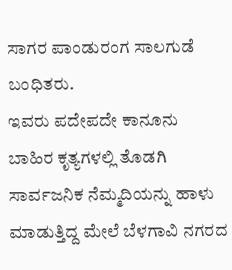ಸಾಗರ ಪಾಂಡುರಂಗ ಸಾಲಗುಡೆ ಬಂಧಿತರು.
ಇವರು ಪದೇಪದೇ ಕಾನೂನು ಬಾಹಿರ ಕೃತ್ಯಗಳಲ್ಲಿ ತೊಡಗಿ ಸಾರ್ವಜನಿಕ ನೆಮ್ಮದಿಯನ್ನು ಹಾಳು ಮಾಡುತ್ತಿದ್ದ ಮೇಲೆ ಬೆಳಗಾವಿ ನಗರದ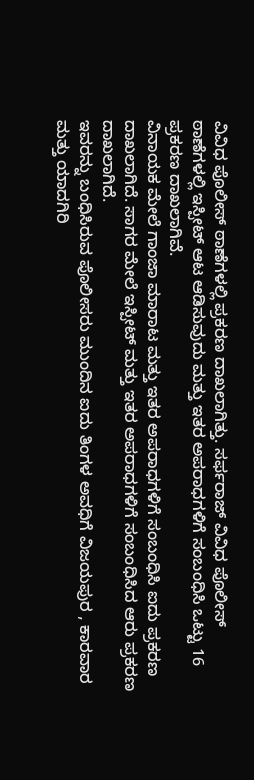ವಿವಿಧ ಪೊಲೀಸ್ ಠಾಣೆಗಳಲ್ಲಿ ಪ್ರಕರಣ ದಾಖಲಾಗಿತ್ತು. ಸರ್ಫರಾಜ್ ವಿವಿಧ ಪೊಲೀಸ್ ಠಾಣೆಗಳಲ್ಲಿ ಇಸ್ಪೀಟ್ ಆಟ ಆಡಿಸುವುದು ಮತ್ತು ಇತರ ಅಪರಾಧಗಳಿಗೆ ಸಂಬಂಧಿಸಿ ಒಟ್ಟು 16 ಪ್ರಕರಣ ದಾಖಲಾಗಿವೆ.
ವಿನಾಯಕ ಮೇಲೆ ಗಾಂಜಾ ಮಾರಾಟ ಮತ್ತು ಇತರ ಅಪರಾಧಗಳಿಗೆ ಸಂಬಂಧಿಸಿ ಐದು ಪ್ರಕರಣ ದಾಖಲಾಗಿದೆ. ಸಾಗರ ಮೇಲೆ ಇಸ್ಪೀಟ್ ಮತ್ತು ಇತರ ಅಪರಾಧಗಳಿಗೆ ಸಂಬಂಧಿಸಿದ ಆರು ಪ್ರಕರಣ ದಾಖಲಾಗಿದೆ.
ಇವರನ್ನು ಬಂಧಿಸಿರುವ ಪೊಲೀಸರು ಮುಂದಿನ ಐದು ತಿಂಗಳ ಅವಧಿಗೆ ವಿಜಯಪುರ , ಕಾರವಾರ ಮತ್ತು ಯಾದಗಿರಿ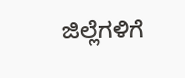ಜಿಲ್ಲೆಗಳಿಗೆ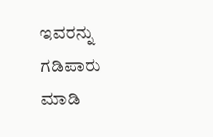ಇವರನ್ನು ಗಡಿಪಾರು ಮಾಡಿ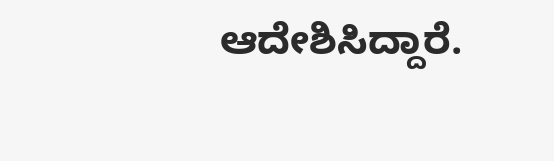ಆದೇಶಿಸಿದ್ದಾರೆ.